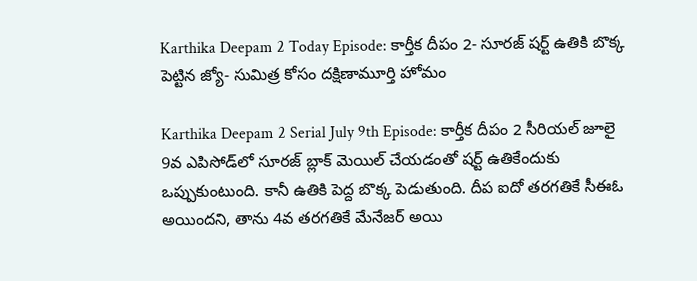Karthika Deepam 2 Today Episode: కార్తీక దీపం 2- సూరజ్ షర్ట్ ఉతికి బొక్క పెట్టిన జ్యో- సుమిత్ర కోసం దక్షిణామూర్తి హోమం

Karthika Deepam 2 Serial July 9th Episode: కార్తీక దీపం 2 సీరియల్ జూలై 9వ ఎపిసోడ్‌లో సూరజ్ బ్లాక్ మెయిల్ చేయడంతో షర్ట్ ఉతికేందుకు ఒప్పుకుంటుంది. కానీ ఉతికి పెద్ద బొక్క పెడుతుంది. దీప ఐదో తరగతికే సీఈఓ అయిందని, తాను 4వ తరగతికే మేనేజర్ అయి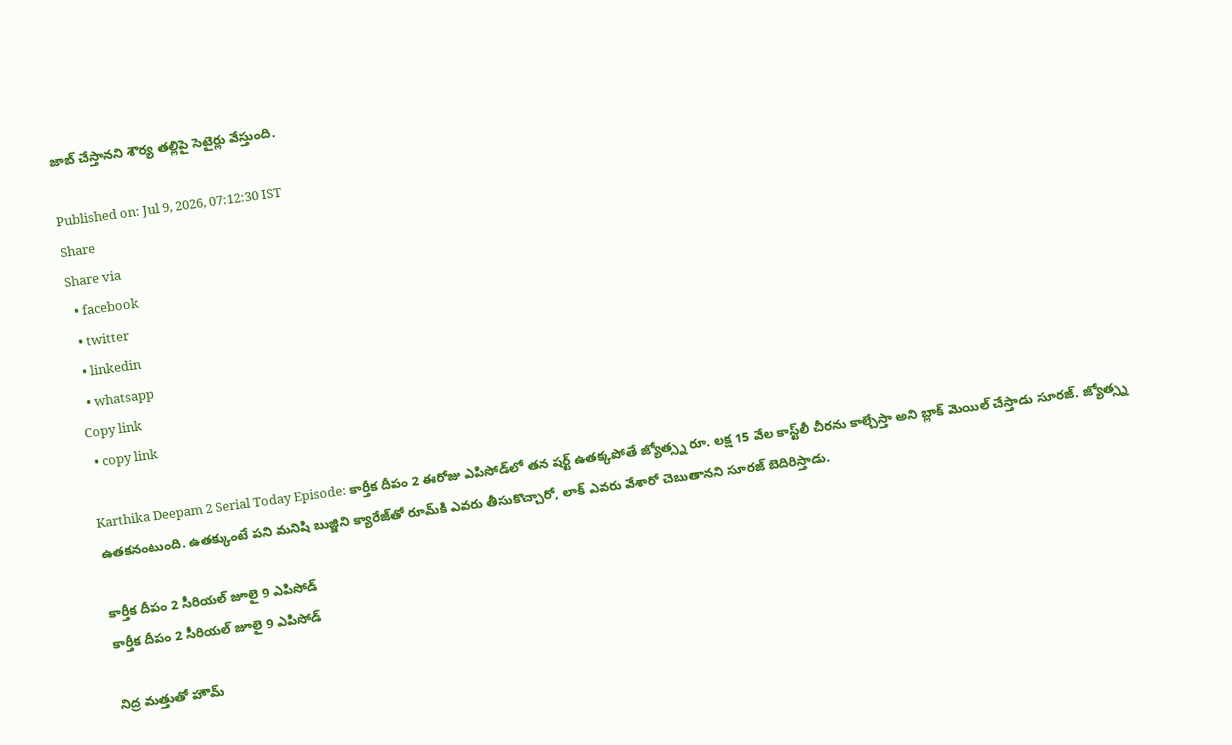జాబ్ చేస్తానని శౌర్య తల్లిపై సెటైర్లు వేస్తుంది.

Published on: Jul 9, 2026, 07:12:30 IST
Share
Share via
  • facebook
  • twitter
  • linkedin
  • whatsapp
Copy link
  • copy link

Karthika Deepam 2 Serial Today Episode: కార్తీక దీపం 2 ఈరోజు ఎపిసోడ్‌లో తన షర్ట్ ఉతక్కపోతే జ్యోత్స్న రూ. లక్ష 15 వేల కాస్ట్‌లీ చీరను కాల్చేస్తా అని బ్లాక్ మెయిల్ చేస్తాడు సూరజ్. జ్యోత్స్న ఉతకనంటుంది. ఉతక్కుంటే పని మనిషి బుజ్జిని క్యారేజ్‌తో రూమ్‌కి ఎవరు తీసుకొచ్చారో, లాక్ ఎవరు వేశారో చెబుతానని సూరజ్ బెదిరిస్తాడు.

కార్తీక దీపం 2 సీరియల్ జూలై 9 ఎపిసోడ్
కార్తీక దీపం 2 సీరియల్ జూలై 9 ఎపిసోడ్

నిద్ర మత్తుతో హౌమ్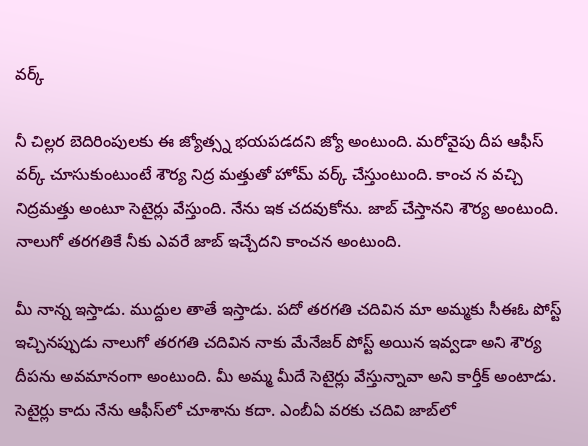వర్క్

నీ చిల్లర బెదిరింపులకు ఈ జ్యోత్స్న భయపడదని జ్యో అంటుంది. మరోవైపు దీప ఆఫీస్ వర్క్ చూసుకుంటుంటే శౌర్య నిద్ర మత్తుతో హోమ్ వర్క్ చేస్తుంటుంది. కాంచ న వచ్చి నిద్రమత్తు అంటూ సెటైర్లు వేస్తుంది. నేను ఇక చదవుకోను. జాబ్ చేస్తానని శౌర్య అంటుంది. నాలుగో తరగతికే నీకు ఎవరే జాబ్ ఇచ్చేదని కాంచన అంటుంది.

మీ నాన్న ఇస్తాడు. ముద్దుల తాతే ఇస్తాడు. పదో తరగతి చదివిన మా అమ్మకు సీఈఓ పోస్ట్ ఇచ్చినప్పుడు నాలుగో తరగతి చదివిన నాకు మేనేజర్ పోస్ట్ అయిన ఇవ్వడా అని శౌర్య దీపను అవమానంగా అంటుంది. మీ అమ్మ మీదే సెటైర్లు వేస్తున్నావా అని కార్తీక్ అంటాడు. సెటైర్లు కాదు నేను ఆఫీస్‌లో చూశాను కదా. ఎంబీఏ వరకు చదివి జాబ్‌లో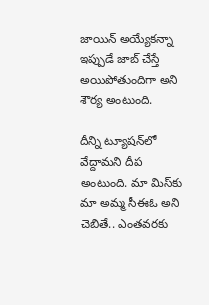జాయిన్ అయ్యేకన్నా ఇప్పుడే జాబ్ చేస్తే అయిపోతుందిగా అని శౌర్య అంటుంది.

దీన్ని ట్యూషన్‌లో వేద్దామని దీప అంటుంది. మా మిస్‌కు మా అమ్మ సీఈఓ అని చెబితే.. ఎంతవరకు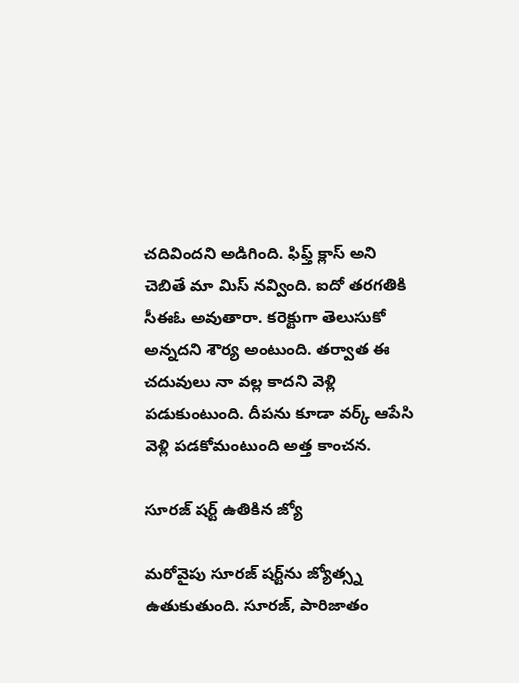చదివిందని అడిగింది. ఫిఫ్త్ క్లాస్ అని చెబితే మా మిస్ నవ్వింది. ఐదో తరగతికి సీఈఓ అవుతారా. కరెక్టుగా తెలుసుకో అన్నదని శౌర్య అంటుంది. తర్వాత ఈ చదువులు నా వల్ల కాదని వెళ్లి పడుకుంటుంది. దీపను కూడా వర్క్ ఆపేసి వెళ్లి పడకోమంటుంది అత్త కాంచన.

సూరజ్ షర్ట్ ఉతికిన జ్యో

మరోవైపు సూరజ్ షర్ట్‌ను జ్యోత్స్న ఉతుకుతుంది. సూరజ్, పారిజాతం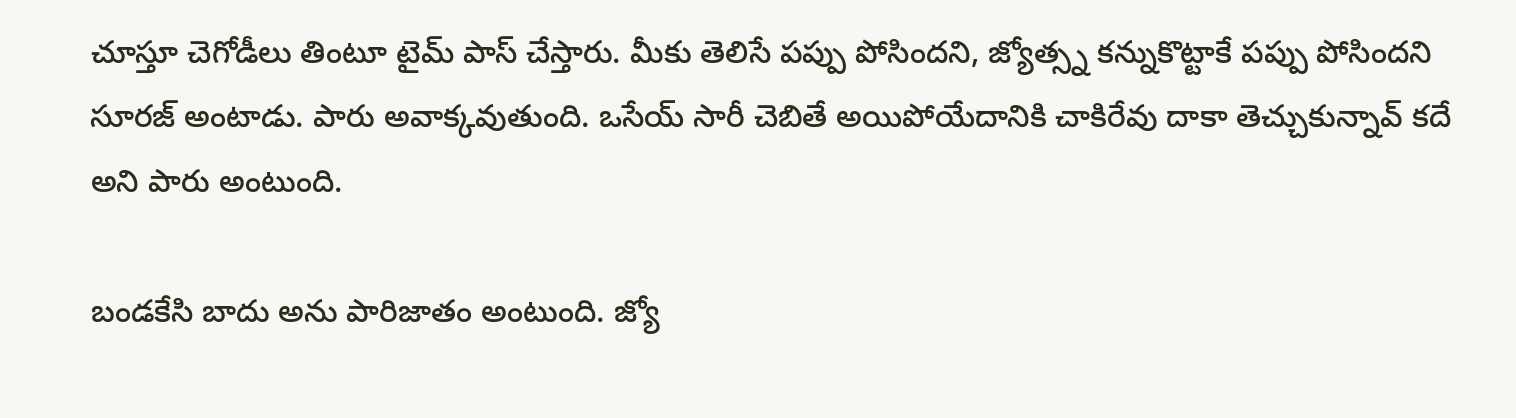చూస్తూ చెగోడీలు తింటూ టైమ్ పాస్ చేస్తారు. మీకు తెలిసే పప్పు పోసిందని, జ్యోత్స్న కన్నుకొట్టాకే పప్పు పోసిందని సూరజ్ అంటాడు. పారు అవాక్కవుతుంది. ఒసేయ్ సారీ చెబితే అయిపోయేదానికి చాకిరేవు దాకా తెచ్చుకున్నావ్ కదే అని పారు అంటుంది.

బండకేసి బాదు అను పారిజాతం అంటుంది. జ్యో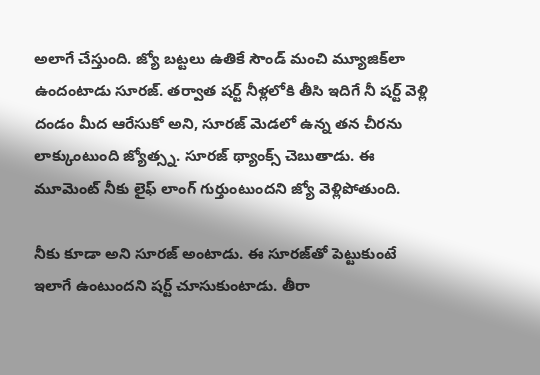అలాగే చేస్తుంది. జ్యో బట్టలు ఉతికే సౌండ్‌ మంచి మ్యూజిక్‌లా ఉందంటాడు సూరజ్. తర్వాత షర్ట్ నీళ్లలోకి తీసి ఇదిగే నీ షర్ట్ వెళ్లి దండం మీద ఆరేసుకో అని, సూరజ్ మెడలో ఉన్న తన చీరను లాక్కుంటుంది జ్యోత్స్న. సూరజ్ థ్యాంక్స్ చెబుతాడు. ఈ మూమెంట్ నీకు లైఫ్ లాంగ్ గుర్తుంటుందని జ్యో వెళ్లిపోతుంది.

నీకు కూడా అని సూరజ్ అంటాడు. ఈ సూరజ్‌తో పెట్టుకుంటే ఇలాగే ఉంటుందని షర్ట్ చూసుకుంటాడు. తీరా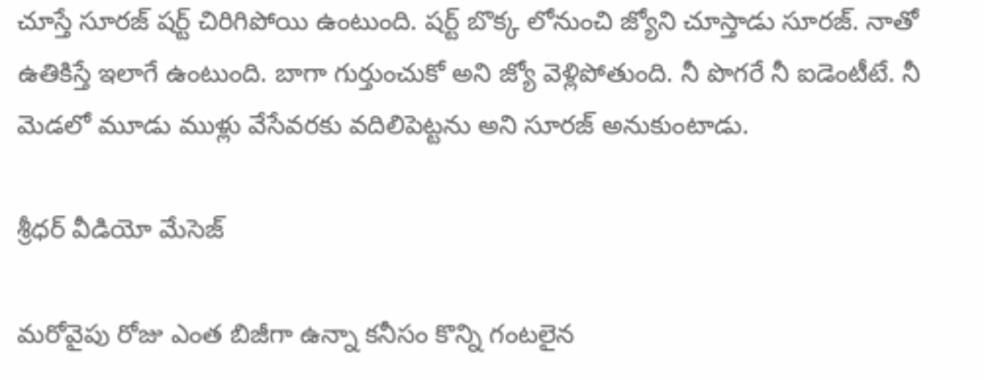చూస్తే సూరజ్ షర్ట్ చిరిగిపోయి ఉంటుంది. షర్ట్ బొక్క లోనుంచి జ్యోని చూస్తాడు సూరజ్. నాతో ఉతికిస్తే ఇలాగే ఉంటుంది. బాగా గుర్తుంచుకో అని జ్యో వెళ్లిపోతుంది. నీ పొగరే నీ ఐడెంటీటే. నీ మెడలో మూడు ముళ్లు వేసేవరకు వదిలిపెట్టను అని సూరజ్ అనుకుంటాడు.

శ్రీధర్ వీడియో మేసెజ్

మరోవైపు రోజు ఎంత బిజీగా ఉన్నా కనీసం కొన్ని గంటలైన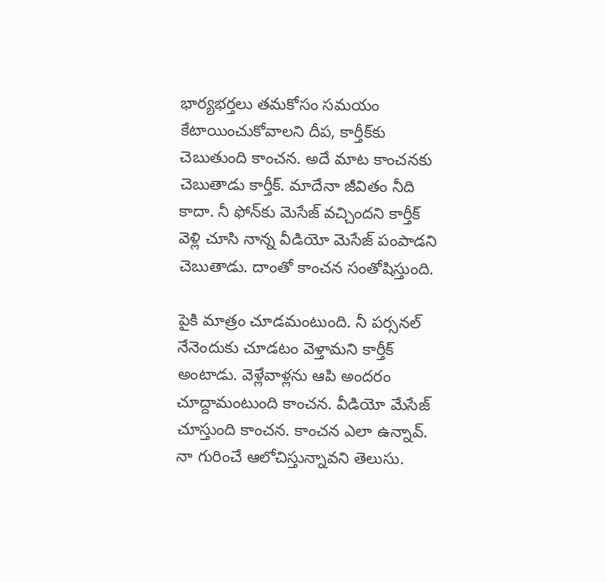భార్యభర్తలు తమకోసం సమయం కేటాయించుకోవాలని దీప, కార్తీక్‌కు చెబుతుంది కాంచన. అదే మాట కాంచనకు చెబుతాడు కార్తీక్. మాదేనా జీవితం నీది కాదా. నీ ఫోన్‌కు మెసేజ్ వచ్చిందని కార్తీక్ వెళ్లి చూసి నాన్న వీడియో మెసేజ్ పంపాడని చెబుతాడు. దాంతో కాంచన సంతోషిస్తుంది.

పైకి మాత్రం చూడమంటుంది. నీ పర్సనల్ నేనెందుకు చూడటం వెళ్తామని కార్తీక్ అంటాడు. వెళ్లేవాళ్లను ఆపి అందరం చూద్దామంటుంది కాంచన. వీడియో మేసేజ్ చూస్తుంది కాంచన. కాంచన ఎలా ఉన్నావ్. నా గురించే ఆలోచిస్తున్నావని తెలుసు.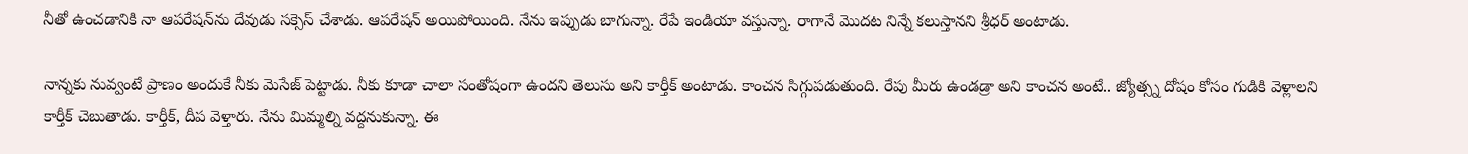నీతో ఉంచడానికి నా ఆపరేషన్‌ను దేవుడు సక్సెస్ చేశాడు. ఆపరేషన్ అయిపోయింది. నేను ఇప్పుడు బాగున్నా. రేపే ఇండియా వస్తున్నా. రాగానే మొదట నిన్నే కలుస్తానని శ్రీధర్ అంటాడు.

నాన్నకు నువ్వంటే ప్రాణం అందుకే నీకు మెసేజ్ పెట్టాడు. నీకు కూడా చాలా సంతోషంగా ఉందని తెలుసు అని కార్తీక్ అంటాడు. కాంచన సిగ్గుపడుతుంది. రేపు మీరు ఉండడ్రా అని కాంచన అంటే.. జ్యోత్స్న దోషం కోసం గుడికి వెళ్లాలని కార్తీక్ చెబుతాడు. కార్తీక్, దీప వెళ్తారు. నేను మిమ్మల్ని వద్దనుకున్నా. ఈ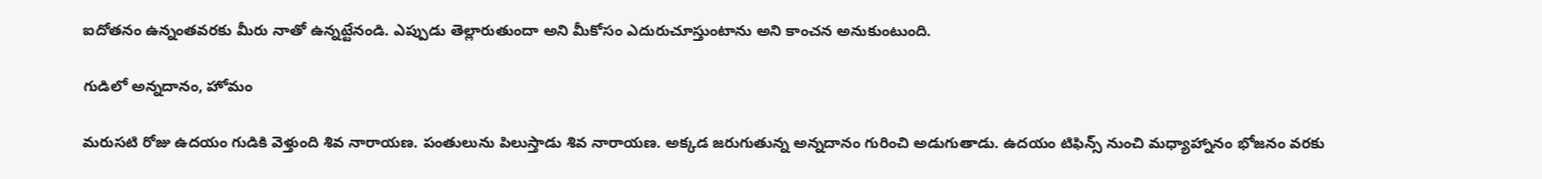ఐదోతనం ఉన్నంతవరకు మీరు నాతో ఉన్నట్టేనండి. ఎప్పుడు తెల్లారుతుందా అని మీకోసం ఎదురుచూస్తుంటాను అని కాంచన అనుకుంటుంది.

గుడిలో అన్నదానం, హోమం

మరుసటి రోజు ఉదయం గుడికి వెళ్తుంది శివ నారాయణ. పంతులును పిలుస్తాడు శివ నారాయణ. అక్కడ జరుగుతున్న అన్నదానం గురించి అడుగుతాడు. ఉదయం టిఫిన్స్ నుంచి మధ్యాహ్నానం భోజనం వరకు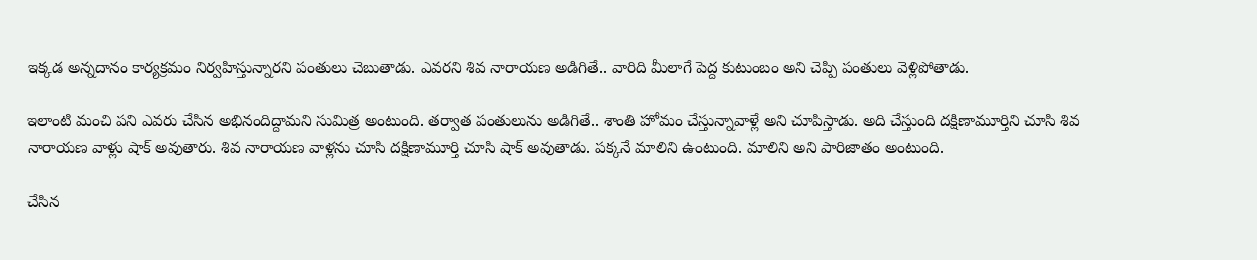ఇక్కడ అన్నదానం కార్యక్రమం నిర్వహిస్తున్నారని పంతులు చెబుతాడు. ఎవరని శివ నారాయణ అడిగితే.. వారిది మీలాగే పెద్ద కుటుంబం అని చెప్పి పంతులు వెళ్లిపోతాడు.

ఇలాంటి మంచి పని ఎవరు చేసిన అభినందిద్దామని సుమిత్ర అంటుంది. తర్వాత పంతులును అడిగితే.. శాంతి హోమం చేస్తున్నావాళ్లే అని చూపిస్తాడు. అది చేస్తుంది దక్షిణామూర్తిని చూసి శివ నారాయణ వాళ్లు షాక్ అవుతారు. శివ నారాయణ వాళ్లను చూసి దక్షిణామూర్తి చూసి షాక్ అవుతాడు. పక్కనే మాలిని ఉంటుంది. మాలిని అని పారిజాతం అంటుంది.

చేసిన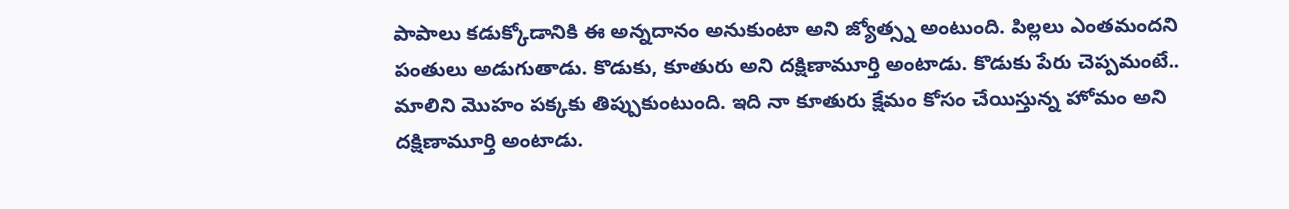పాపాలు కడుక్కోడానికి ఈ అన్నదానం అనుకుంటా అని జ్యోత్స్న అంటుంది. పిల్లలు ఎంతమందని పంతులు అడుగుతాడు. కొడుకు, కూతురు అని దక్షిణామూర్తి అంటాడు. కొడుకు పేరు చెప్పమంటే.. మాలిని మొహం పక్కకు తిప్పుకుంటుంది. ఇది నా కూతురు క్షేమం కోసం చేయిస్తున్న హోమం అని దక్షిణామూర్తి అంటాడు.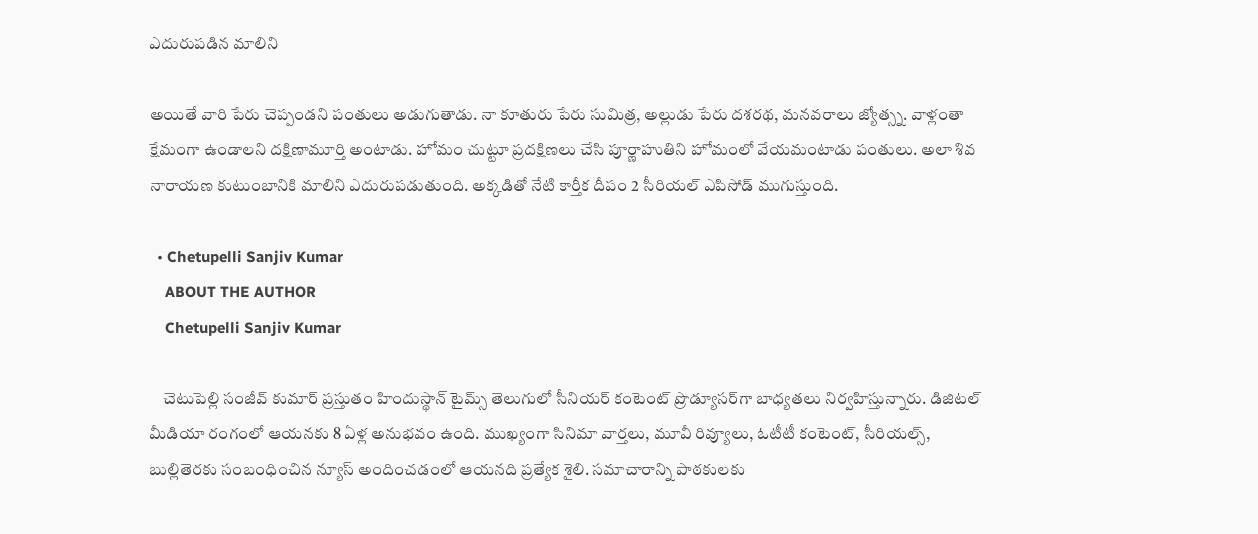ఎదురుపడిన మాలిని

అయితే వారి పేరు చెప్పండని పంతులు అడుగుతాడు. నా కూతురు పేరు సుమిత్ర, అల్లుడు పేరు దశరథ, మనవరాలు జ్యోత్స్న. వాళ్లంతా క్షేమంగా ఉండాలని దక్షిణామూర్తి అంటాడు. హోమం చుట్టూ ప్రదక్షిణలు చేసి పూర్ణాహుతిని హోమంలో వేయమంటాడు పంతులు. అలా శివ నారాయణ కుటుంబానికి మాలిని ఎదురుపడుతుంది. అక్కడితో నేటి కార్తీక దీపం 2 సీరియల్ ఎపిసోడ్ ముగుస్తుంది.

  • Chetupelli Sanjiv Kumar
    ABOUT THE AUTHOR
    Chetupelli Sanjiv Kumar

    చెటుపెల్లి సంజీవ్ కుమార్ ప్రస్తుతం హిందుస్థాన్ టైమ్స్ తెలుగులో సీనియర్ కంటెంట్ ప్రొడ్యూసర్‌గా బాధ్యతలు నిర్వహిస్తున్నారు. డిజిటల్ మీడియా రంగంలో ఆయనకు 8 ఏళ్ల అనుభవం ఉంది. ముఖ్యంగా సినిమా వార్తలు, మూవీ రివ్యూలు, ఓటీటీ కంటెంట్, సీరియల్స్, బుల్లితెరకు సంబంధించిన న్యూస్ అందించడంలో ఆయనది ప్రత్యేక శైలి. సమాచారాన్ని పాఠకులకు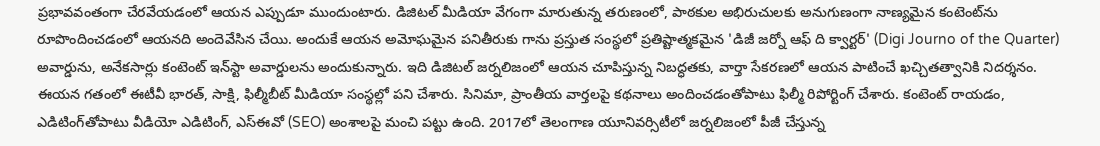ప్రభావవంతంగా చేరవేయడంలో ఆయన ఎప్పుడూ ముందుంటారు. డిజిటల్ మీడియా వేగంగా మారుతున్న తరుణంలో, పాఠకుల అభిరుచులకు అనుగుణంగా నాణ్యమైన కంటెంట్‌ను రూపొందించడంలో ఆయనది అందెవేసిన చేయి. అందుకే ఆయన అమోఘమైన పనితీరుకు గాను ప్రస్తుత సంస్థలో ప్రతిష్టాత్మకమైన 'డిజీ జర్నో ఆఫ్ ది క్వార్టర్' (Digi Journo of the Quarter) అవార్డును, అనేకసార్లు కంటెంట్ ఇన్‌స్టా అవార్డులను అందుకున్నారు. ఇది డిజిటల్ జర్నలిజంలో ఆయన చూపిస్తున్న నిబద్ధతకు, వార్తా సేకరణలో ఆయన పాటించే ఖచ్చితత్వానికి నిదర్శనం. ఈయన గతంలో ఈటీవీ భారత్, సాక్షి, ఫిల్మీబీట్ మీడియా సంస్థల్లో పని చేశారు. సినిమా, ప్రాంతీయ వార్తలపై కథనాలు అందించడంతోపాటు ఫిల్మీ రిపోర్టింగ్ చేశారు. కంటెంట్ రాయడం, ఎడిటింగ్‌తోపాటు వీడియో ఎడిటింగ్, ఎస్‌ఈవో (SEO) అంశాలపై మంచి పట్టు ఉంది. 2017లో తెలంగాణ యూనివర్సిటీలో జర్నలిజంలో పీజీ చేస్తున్న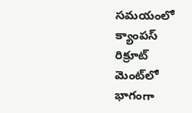సమయంలో క్యాంపస్ రిక్రూట్ మెంట్‌లో భాగంగా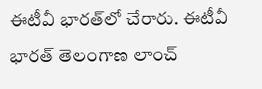ఈటీవీ భారత్‌లో చేరారు. ఈటీవీ భారత్ తెలంగాణ లాంచ్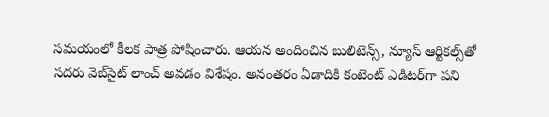సమయంలో కీలక పాత్ర పోషించారు. ఆయన అందించిన బులిటెన్స్, న్యూస్ ఆర్టికల్స్‌తో సదరు వెబ్‌సైట్ లాంచ్ అవడం విశేషం. అనంతరం ఏడాదికి కంటెంట్ ఎడిటర్‌గా పని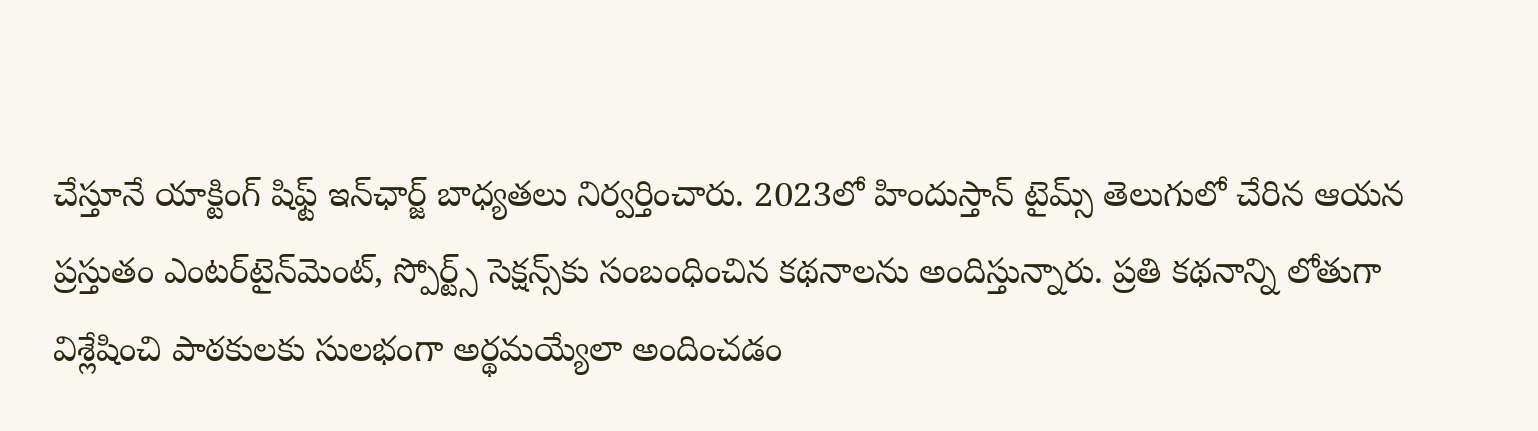చేస్తూనే యాక్టింగ్ షిఫ్ట్ ఇన్‌ఛార్జ్ బాధ్యతలు నిర్వర్తించారు. 2023లో హిందుస్తాన్ టైమ్స్ తెలుగులో చేరిన ఆయన ప్రస్తుతం ఎంటర్‌టైన్‌మెంట్, స్పోర్ట్స్ సెక్షన్స్‌కు సంబంధించిన కథనాలను అందిస్తున్నారు. ప్రతి కథనాన్ని లోతుగా విశ్లేషించి పాఠకులకు సులభంగా అర్థమయ్యేలా అందించడం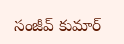సంజీవ్ కుమార్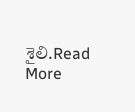శైలి.Read More